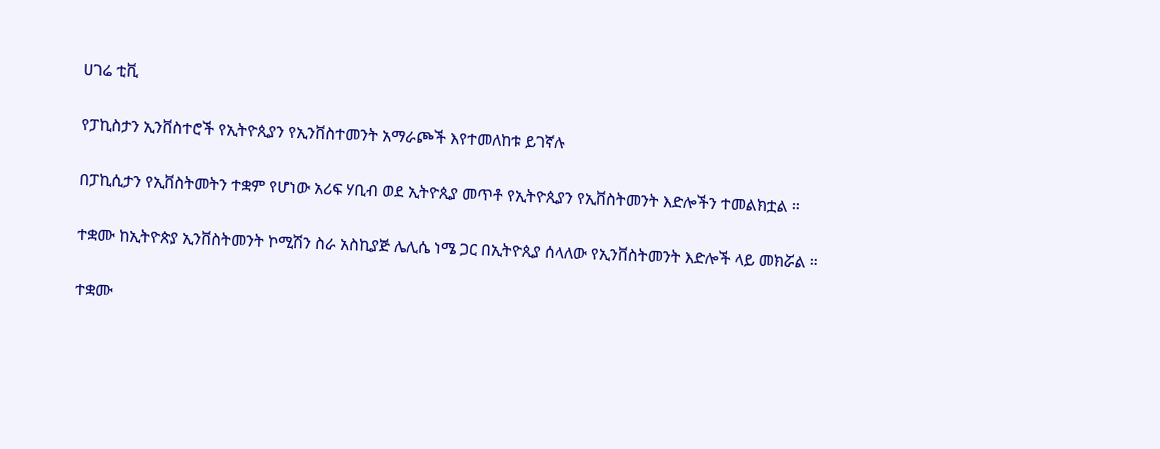ሀገሬ ቲቪ

የፓኪስታን ኢንቨስተሮች የኢትዮጲያን የኢንቨስተመንት አማራጮች እየተመለከቱ ይገኛሉ

በፓኪሲታን የኢቨስትመትን ተቋም የሆነው አሪፍ ሃቢብ ወደ ኢትዮጲያ መጥቶ የኢትዮጲያን የኢቨስትመንት እድሎችን ተመልክቷል ።

ተቋሙ ከኢትዮጵያ ኢንቨስትመንት ኮሚሽን ስራ አስኪያጅ ሌሊሴ ነሜ ጋር በኢትዮጲያ ሰላለው የኢንቨስትመንት እድሎች ላይ መክሯል ።

ተቋሙ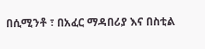በሲሚንቶ ፣ በአፈር ማዳበሪያ እና በስቲል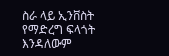ስራ ላይ ኢንቨስት የማድረግ ፍላጎት እንዳለውም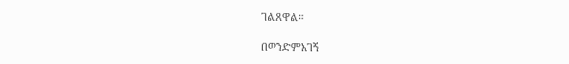ገልጸዋል።

በወንድምአገኝ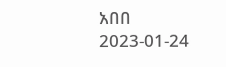አበበ
2023-01-24